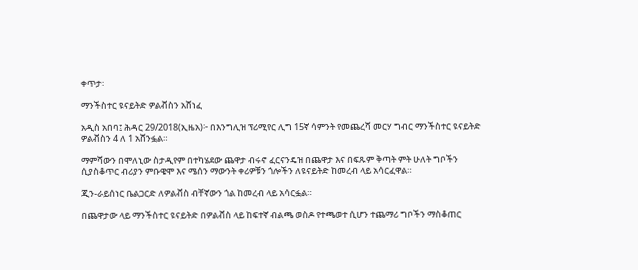ቀጥታ፡

ማንችስተር ዩናይትድ ዎልቭስን አሸነፈ

አዲስ አበባ፤ ሕዳር 29/2018(ኢዜአ)፦ በእንግሊዝ ፕሪሚየር ሊግ 15ኛ ሳምንት የመጨረሻ መርሃ ግብር ማንችስተር ዩናይትድ ዎልቭስን 4 ለ 1 አሸንፏል።

ማምሻውን በሞለኒው ስታዲየም በተካሄደው ጨዋታ ብሩኖ ፈርናንዴዝ በጨዋታ እና በፍጹም ቅጣት ምት ሁለት ግቦችን ሲያስቆጥር ብሪያን ምቡዌሞ እና ሜሰን ማውንት ቀሪዎቹን ጎሎችን ለዩናይትድ ከመረብ ላይ አሳርፈዋል።

ጂን-ራይሰነር ቤልጋርድ ለዎልቭስ ብቸኛውን ጎል ከመረብ ላይ አሳርፏል።

በጨዋታው ላይ ማንችስተር ዩናይትድ በዎልቭስ ላይ ከፍተኛ ብልጫ ወስዶ የተጫወተ ሲሆን ተጨማሪ ግቦችን ማስቆጠር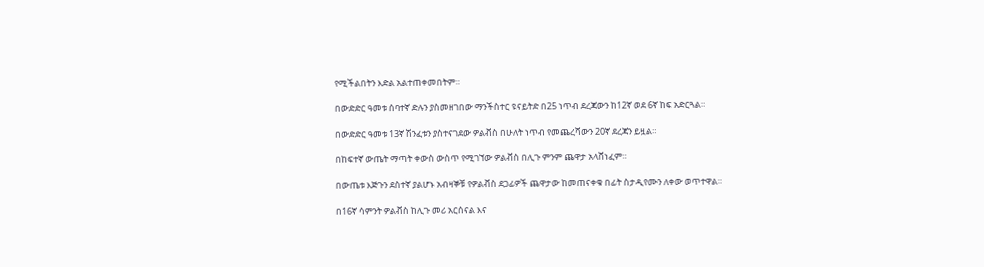የሚችልበትን እድል አልተጠቀመበትም።

በውድድር ዓመቱ ሰባተኛ ድሉን ያስመዘገበው ማንችስተር ዩናይትድ በ25 ነጥብ ደረጃውን ከ12ኛ ወደ 6ኛ ከፍ አድርጓል።

በውድድር ዓመቱ 13ኛ ሽንፈቱን ያስተናገደው ዎልቭስ በሁለት ነጥብ የመጨረሻውን 20ኛ ደረጃን ይዟል።

በከፍተኛ ውጤት ማጣት ቀውስ ውስጥ የሚገኘው ዎልቭስ በሊጉ ምንም ጨዋታ አላሸነፈም።

በውጤቱ እጅጉን ደስተኛ ያልሆኑ አብዛኞቹ የዎልቭስ ደጋፊዎች ጨዋታው ከመጠናቀቁ በፊት ስታዲየሙን ለቀው ወጥተዋል።

በ16ኛ ሳምንት ዎልቭስ ከሊጉ መሪ አርሰናል እና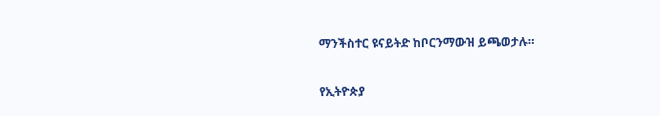ማንችስተር ዩናይትድ ከቦርንማውዝ ይጫወታሉ።

የኢትዮጵያ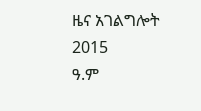ዜና አገልግሎት
2015
ዓ.ም